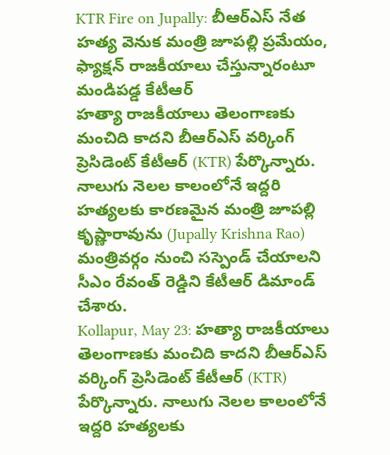KTR Fire on Jupally: బీఆర్ఎస్ నేత హత్య వెనుక మంత్రి జూపల్లి ప్రమేయం, ఫ్యాక్షన్ రాజకీయాలు చేస్తున్నారంటూ మండిపడ్డ కేటీఆర్
హత్యా రాజకీయాలు తెలంగాణకు మంచిది కాదని బీఆర్ఎస్ వర్కింగ్ ప్రెసిడెంట్ కేటీఆర్ (KTR) పేర్కొన్నారు. నాలుగు నెలల కాలంలోనే ఇద్దరి హత్యలకు కారణమైన మంత్రి జూపల్లి కృష్ణారావును (Jupally Krishna Rao) మంత్రివర్గం నుంచి సస్పెండ్ చేయాలని సీఎం రేవంత్ రెడ్డిని కేటీఆర్ డిమాండ్ చేశారు.
Kollapur, May 23: హత్యా రాజకీయాలు తెలంగాణకు మంచిది కాదని బీఆర్ఎస్ వర్కింగ్ ప్రెసిడెంట్ కేటీఆర్ (KTR) పేర్కొన్నారు. నాలుగు నెలల కాలంలోనే ఇద్దరి హత్యలకు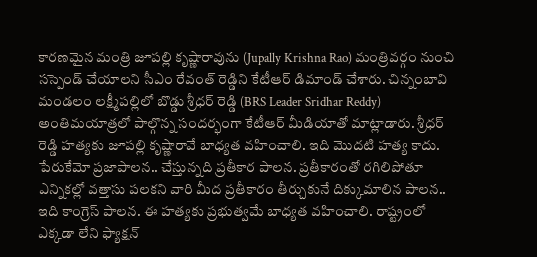కారణమైన మంత్రి జూపల్లి కృష్ణారావును (Jupally Krishna Rao) మంత్రివర్గం నుంచి సస్పెండ్ చేయాలని సీఎం రేవంత్ రెడ్డిని కేటీఆర్ డిమాండ్ చేశారు. చిన్నంబావి మండలం లక్ష్మీపల్లిలో బొడ్డు శ్రీధర్ రెడ్డి (BRS Leader Sridhar Reddy) అంతిమయాత్రలో పాల్గొన్న సందర్భంగా కేటీఆర్ మీడియాతో మాట్లాడారు. శ్రీధర్ రెడ్డి హత్యకు జూపల్లి కృష్ణారావే బాధ్యత వహించాలి. ఇది మొదటి హత్య కాదు. పేరుకేమో ప్రజాపాలన.. చేస్తున్నది ప్రతీకార పాలన. ప్రతీకారంతో రగిలిపోతూ ఎన్నికల్లో వత్తాసు పలకని వారి మీద ప్రతీకారం తీర్చుకునే దిక్కుమాలిన పాలన.. ఇది కాంగ్రెస్ పాలన. ఈ హత్యకు ప్రభుత్వమే బాధ్యత వహించాలి. రాష్ట్రంలో ఎక్కడా లేని ఫ్యాక్షన్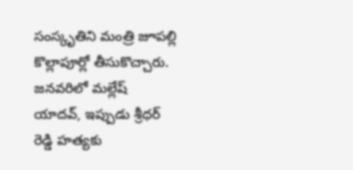సంస్కృతిని మంత్రి జూపల్లి కొల్లాపూర్లో తీసుకొచ్చారు. జనవరిలో మల్లేష్ యాదవ్, ఇప్పుడు శ్రీధర్ రెడ్డి హత్యకు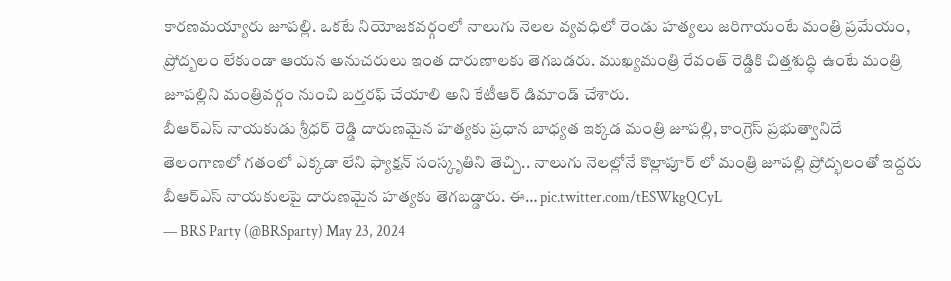కారణమయ్యారు జూపల్లి. ఒకటే నియోజకవర్గంలో నాలుగు నెలల వ్యవధిలో రెండు హత్యలు జరిగాయంటే మంత్రి ప్రమేయం, ప్రోద్బలం లేకుండా ఆయన అనుచరులు ఇంత దారుణాలకు తెగబడరు. ముఖ్యమంత్రి రేవంత్ రెడ్డికి చిత్తశుద్ధి ఉంటే మంత్రి జూపల్లిని మంత్రివర్గం నుంచి బర్తరఫ్ చేయాలి అని కేటీఆర్ డిమాండ్ చేశారు.
బీఆర్ఎస్ నాయకుడు శ్రీధర్ రెడ్డి దారుణమైన హత్యకు ప్రధాన బాధ్యత ఇక్కడ మంత్రి జూపల్లి, కాంగ్రెస్ ప్రభుత్వానిదే
తెలంగాణలో గతంలో ఎక్కడా లేని ఫ్యాక్షన్ సంస్కృతిని తెచ్చి.. నాలుగు నెలల్లోనే కొల్లాపూర్ లో మంత్రి జూపల్లి ప్రోద్భలంతో ఇద్దరు బీఆర్ఎస్ నాయకులపై దారుణమైన హత్యకు తెగబడ్డారు. ఈ… pic.twitter.com/tESWkgQCyL
— BRS Party (@BRSparty) May 23, 2024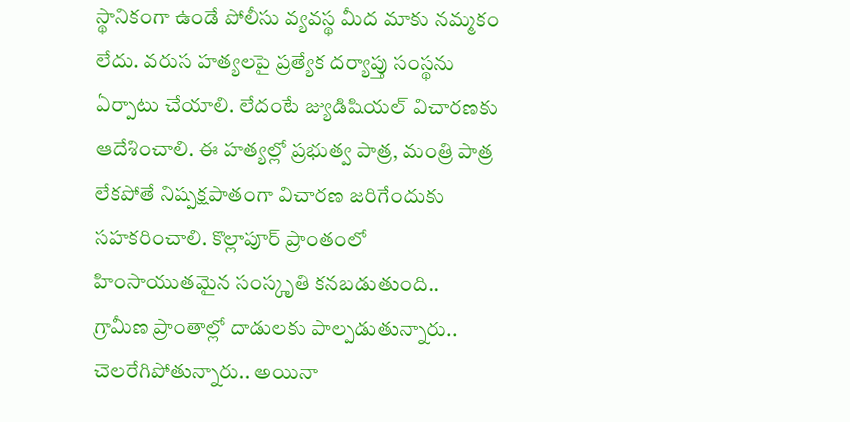స్థానికంగా ఉండే పోలీసు వ్యవస్థ మీద మాకు నమ్మకం లేదు. వరుస హత్యలపై ప్రత్యేక దర్యాప్తు సంస్థను ఏర్పాటు చేయాలి. లేదంటే జ్యుడిషియల్ విచారణకు ఆదేశించాలి. ఈ హత్యల్లో ప్రభుత్వ పాత్ర, మంత్రి పాత్ర లేకపోతే నిష్పక్షపాతంగా విచారణ జరిగేందుకు సహకరించాలి. కొల్లాపూర్ ప్రాంతంలో హింసాయుతమైన సంస్కృతి కనబడుతుంది.. గ్రామీణ ప్రాంతాల్లో దాడులకు పాల్పడుతున్నారు.. చెలరేగిపోతున్నారు.. అయినా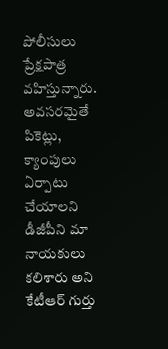పోలీసులు ప్రేక్షపాత్ర వహిస్తున్నారు. అవసరమైతే పికెట్లు, క్యాంపులు ఏర్పాటు చేయాలని డీజీపీని మా నాయకులు కలిశారు అని కేటీఆర్ గుర్తు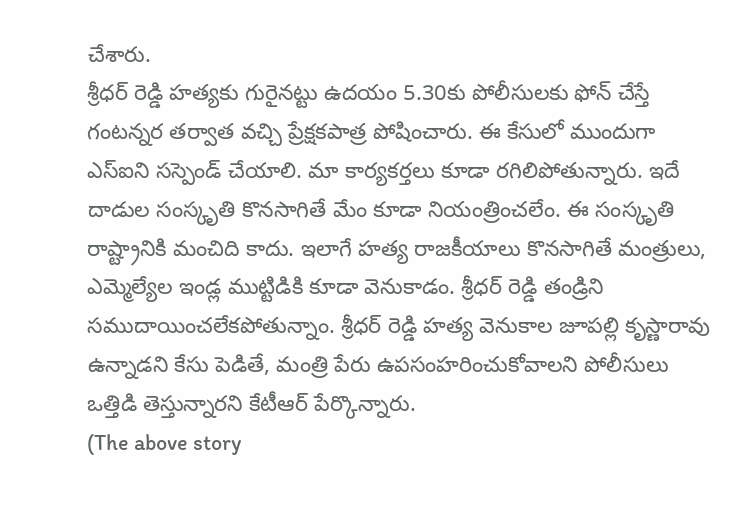చేశారు.
శ్రీధర్ రెడ్డి హత్యకు గురైనట్టు ఉదయం 5.30కు పోలీసులకు ఫోన్ చేస్తే గంటన్నర తర్వాత వచ్చి ప్రేక్షకపాత్ర పోషించారు. ఈ కేసులో ముందుగా ఎస్ఐని సస్పెండ్ చేయాలి. మా కార్యకర్తలు కూడా రగిలిపోతున్నారు. ఇదే దాడుల సంస్కృతి కొనసాగితే మేం కూడా నియంత్రించలేం. ఈ సంస్కృతి రాష్ట్రానికి మంచిది కాదు. ఇలాగే హత్య రాజకీయాలు కొనసాగితే మంత్రులు, ఎమ్మెల్యేల ఇండ్ల ముట్టిడికి కూడా వెనుకాడం. శ్రీధర్ రెడ్డి తండ్రిని సముదాయించలేకపోతున్నాం. శ్రీధర్ రెడ్డి హత్య వెనుకాల జూపల్లి కృస్ణారావు ఉన్నాడని కేసు పెడితే, మంత్రి పేరు ఉపసంహరించుకోవాలని పోలీసులు ఒత్తిడి తెస్తున్నారని కేటీఆర్ పేర్కొన్నారు.
(The above story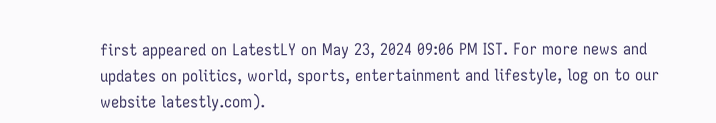first appeared on LatestLY on May 23, 2024 09:06 PM IST. For more news and updates on politics, world, sports, entertainment and lifestyle, log on to our website latestly.com).